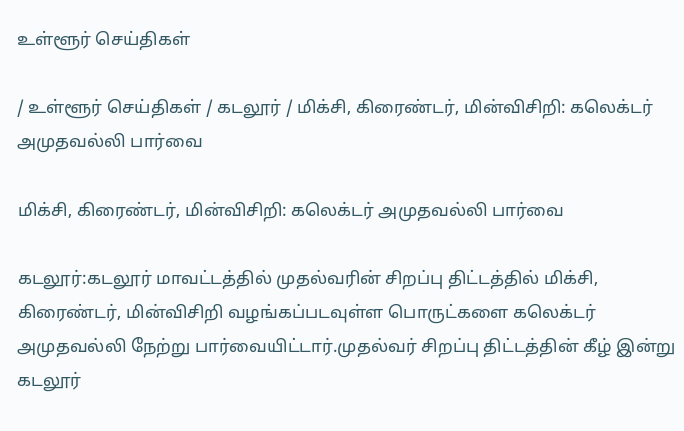உள்ளூர் செய்திகள்

/ உள்ளூர் செய்திகள் / கடலூர் / மிக்சி, கிரைண்டர், மின்விசிறி: கலெக்டர் அமுதவல்லி பார்வை

மிக்சி, கிரைண்டர், மின்விசிறி: கலெக்டர் அமுதவல்லி பார்வை

கடலூர்:கடலூர் மாவட்டத்தில் முதல்வரின் சிறப்பு திட்டத்தில் மிக்சி, கிரைண்டர், மின்விசிறி வழங்கப்படவுள்ள பொருட்களை கலெக்டர் அமுதவல்லி நேற்று பார்வையிட்டார்.முதல்வர் சிறப்பு திட்டத்தின் கீழ் இன்று கடலூர்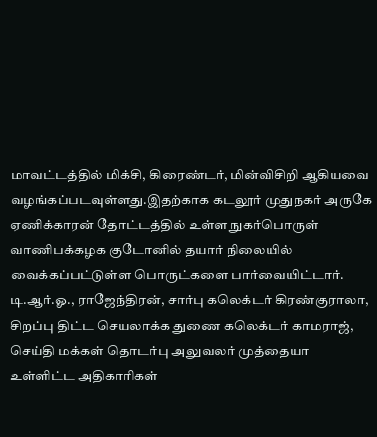மாவட்டத்தில் மிக்சி, கிரைண்டர், மின்விசிறி ஆகியவை வழங்கப்படவுள்ளது.இதற்காக கடலூர் முதுநகர் அருகே ஏணிக்காரன் தோட்டத்தில் உள்ள நுகர்பொருள் வாணிபக்கழக குடோனில் தயார் நிலையில் வைக்கப்பட்டுள்ள பொருட்களை பார்வையிட்டார். டி.ஆர்.ஓ., ராஜேந்திரன், சார்பு கலெக்டர் கிரண்குராலா, சிறப்பு திட்ட செயலாக்க துணை கலெக்டர் காமராஜ், செய்தி மக்கள் தொடர்பு அலுவலர் முத்தையா உள்ளிட்ட அதிகாரிகள்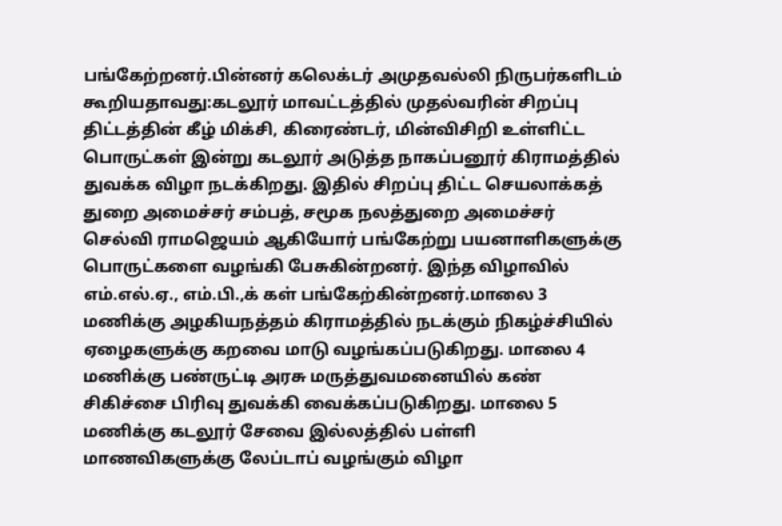பங்கேற்றனர்.பின்னர் கலெக்டர் அமுதவல்லி நிருபர்களிடம் கூறியதாவது:கடலூர் மாவட்டத்தில் முதல்வரின் சிறப்பு திட்டத்தின் கீழ் மிக்சி, கிரைண்டர், மின்விசிறி உள்ளிட்ட பொருட்கள் இன்று கடலூர் அடுத்த நாகப்பனூர் கிராமத்தில் துவக்க விழா நடக்கிறது. இதில் சிறப்பு திட்ட செயலாக்கத் துறை அமைச்சர் சம்பத், சமூக நலத்துறை அமைச்சர் செல்வி ராமஜெயம் ஆகியோர் பங்கேற்று பயனாளிகளுக்கு பொருட்களை வழங்கி பேசுகின்றனர். இந்த விழாவில் எம்.எல்.ஏ., எம்.பி.,க் கள் பங்கேற்கின்றனர்.மாலை 3 மணிக்கு அழகியநத்தம் கிராமத்தில் நடக்கும் நிகழ்ச்சியில் ஏழைகளுக்கு கறவை மாடு வழங்கப்படுகிறது. மாலை 4 மணிக்கு பண்ருட்டி அரசு மருத்துவமனையில் கண் சிகிச்சை பிரிவு துவக்கி வைக்கப்படுகிறது. மாலை 5 மணிக்கு கடலூர் சேவை இல்லத்தில் பள்ளி மாணவிகளுக்கு லேப்டாப் வழங்கும் விழா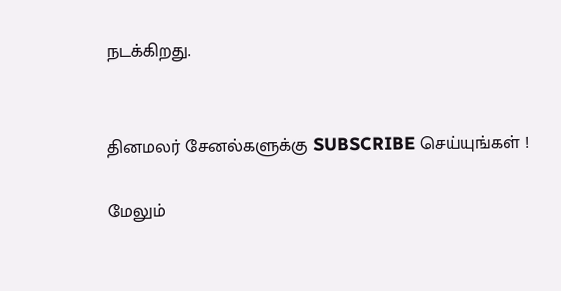நடக்கிறது.


தினமலர் சேனல்களுக்கு SUBSCRIBE செய்யுங்கள் !

மேலும்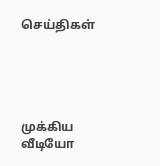செய்திகள்





முக்கிய வீடியோ